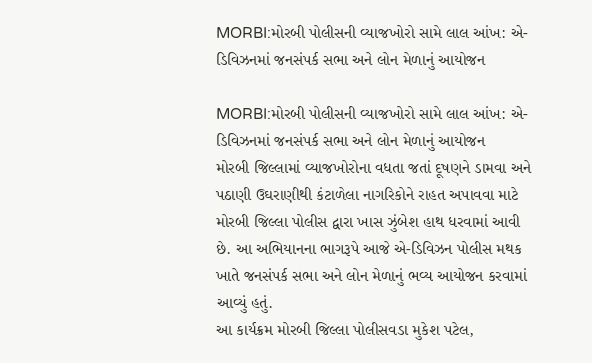MORBI:મોરબી પોલીસની વ્યાજખોરો સામે લાલ આંખ: એ-ડિવિઝનમાં જનસંપર્ક સભા અને લોન મેળાનું આયોજન

MORBI:મોરબી પોલીસની વ્યાજખોરો સામે લાલ આંખ: એ-ડિવિઝનમાં જનસંપર્ક સભા અને લોન મેળાનું આયોજન
મોરબી જિલ્લામાં વ્યાજખોરોના વધતા જતાં દૂષણને ડામવા અને પઠાણી ઉઘરાણીથી કંટાળેલા નાગરિકોને રાહત અપાવવા માટે મોરબી જિલ્લા પોલીસ દ્વારા ખાસ ઝુંબેશ હાથ ધરવામાં આવી છે. આ અભિયાનના ભાગરૂપે આજે એ-ડિવિઝન પોલીસ મથક ખાતે જનસંપર્ક સભા અને લોન મેળાનું ભવ્ય આયોજન કરવામાં આવ્યું હતું.
આ કાર્યક્રમ મોરબી જિલ્લા પોલીસવડા મુકેશ પટેલ,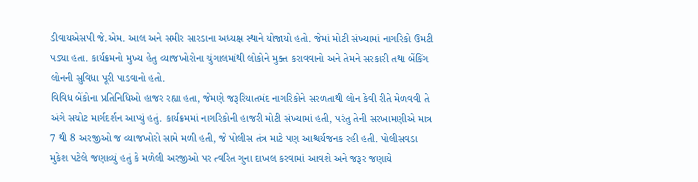ડીવાયએસપી જે.એમ. આલ અને સમીર સારડાના અધ્યક્ષ સ્થાને યોજાયો હતો. જેમાં મોટી સંખ્યામાં નાગરિકો ઉમટી પડ્યા હતા. કાર્યક્રમનો મુખ્ય હેતુ વ્યાજખોરોના ચુંગાલમાંથી લોકોને મુક્ત કરાવવાનો અને તેમને સરકારી તથા બેંકિંગ લોનની સુવિધા પૂરી પાડવાનો હતો.
વિવિધ બેંકોના પ્રતિનિધિઓ હાજર રહ્યા હતા, જેમણે જરૂરિયાતમંદ નાગરિકોને સરળતાથી લોન કેવી રીતે મેળવવી તે અંગે સચોટ માર્ગદર્શન આપ્યું હતું. કાર્યક્રમમાં નાગરિકોની હાજરી મોટી સંખ્યામાં હતી, પરંતુ તેની સરખામણીએ માત્ર 7 થી 8 અરજીઓ જ વ્યાજખોરો સામે મળી હતી, જે પોલીસ તંત્ર માટે પણ આશ્ચર્યજનક રહી હતી. પોલીસવડા મુકેશ પટેલે જણાવ્યું હતું કે મળેલી અરજીઓ પર ત્વરિત ગુના દાખલ કરવામાં આવશે અને જરૂર જણાયે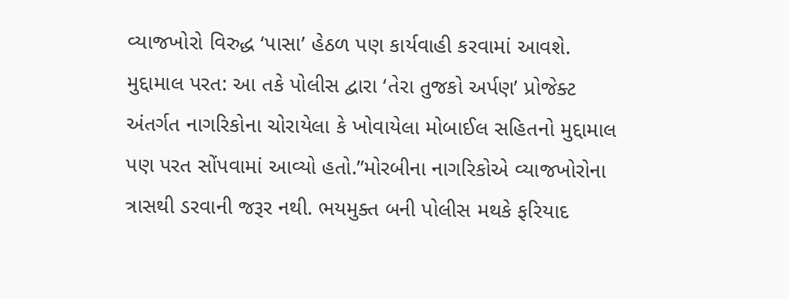વ્યાજખોરો વિરુદ્ધ ‘પાસા’ હેઠળ પણ કાર્યવાહી કરવામાં આવશે.
મુદ્દામાલ પરત: આ તકે પોલીસ દ્વારા ‘તેરા તુજકો અર્પણ’ પ્રોજેક્ટ અંતર્ગત નાગરિકોના ચોરાયેલા કે ખોવાયેલા મોબાઈલ સહિતનો મુદ્દામાલ પણ પરત સોંપવામાં આવ્યો હતો.”મોરબીના નાગરિકોએ વ્યાજખોરોના ત્રાસથી ડરવાની જરૂર નથી. ભયમુક્ત બની પોલીસ મથકે ફરિયાદ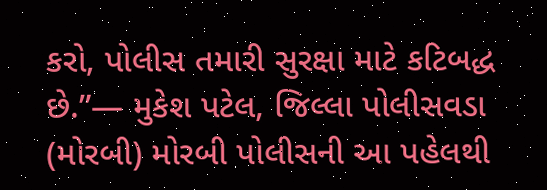કરો, પોલીસ તમારી સુરક્ષા માટે કટિબદ્ધ છે.”— મુકેશ પટેલ, જિલ્લા પોલીસવડા (મોરબી) મોરબી પોલીસની આ પહેલથી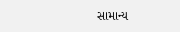સામાન્ય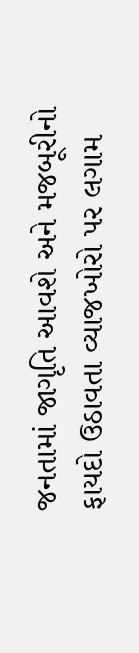જનતામાં જાગૃતિ આવશે અને મજબૂરીનો ફાયદો ઉઠાવતા વ્યાજખોરો પર લગામ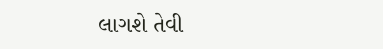લાગશે તેવી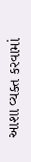આશા વ્યક્ત કરવામાં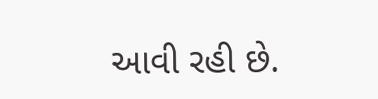આવી રહી છે.